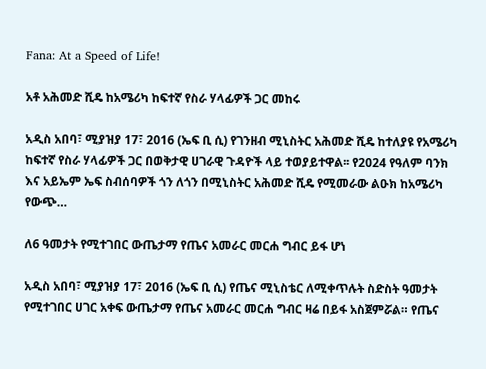Fana: At a Speed of Life!

አቶ አሕመድ ሺዴ ከአሜሪካ ከፍተኛ የስራ ሃላፊዎች ጋር መከሩ

አዲስ አበባ፣ ሚያዝያ 17፣ 2016 (ኤፍ ቢ ሲ) የገንዘብ ሚኒስትር አሕመድ ሺዴ ከተለያዩ የአሜሪካ ከፍተኛ የስራ ሃላፊዎች ጋር በወቅታዊ ሀገራዊ ጉዳዮች ላይ ተወያይተዋል፡፡ የ2024 የዓለም ባንክ እና አይኤም ኤፍ ስብሰባዎች ጎን ለጎን በሚኒስትር አሕመድ ሺዴ የሚመራው ልዑክ ከአሜሪካ የውጭ…

ለ6 ዓመታት የሚተገበር ውጤታማ የጤና አመራር መርሐ ግብር ይፋ ሆነ

አዲስ አበባ፣ ሚያዝያ 17፣ 2016 (ኤፍ ቢ ሲ) የጤና ሚኒስቴር ለሚቀጥሉት ስድስት ዓመታት የሚተገበር ሀገር አቀፍ ውጤታማ የጤና አመራር መርሐ ግብር ዛሬ በይፋ አስጀምሯል። የጤና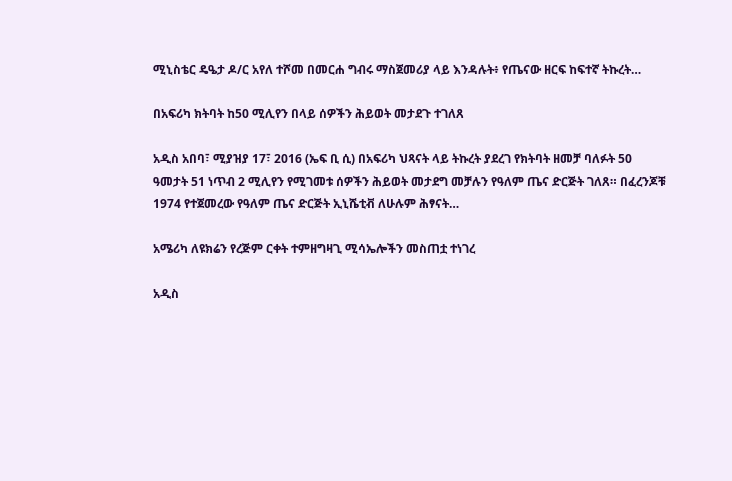ሚኒስቴር ዴዔታ ዶ/ር አየለ ተሾመ በመርሐ ግብሩ ማስጀመሪያ ላይ እንዳሉት፥ የጤናው ዘርፍ ከፍተኛ ትኩረት…

በአፍሪካ ክትባት ከ50 ሚሊየን በላይ ሰዎችን ሕይወት መታደጉ ተገለጸ

አዲስ አበባ፣ ሚያዝያ 17፣ 2016 (ኤፍ ቢ ሲ) በአፍሪካ ህጻናት ላይ ትኩረት ያደረገ የክትባት ዘመቻ ባለፉት 50 ዓመታት 51 ነጥብ 2 ሚሊየን የሚገመቱ ሰዎችን ሕይወት መታደግ መቻሉን የዓለም ጤና ድርጅት ገለጸ። በፈረንጆቹ 1974 የተጀመረው የዓለም ጤና ድርጅት ኢኒሼቲቭ ለሁሉም ሕፃናት…

አሜሪካ ለዩክሬን የረጅም ርቀት ተምዘግዛጊ ሚሳኤሎችን መስጠቷ ተነገረ

አዲስ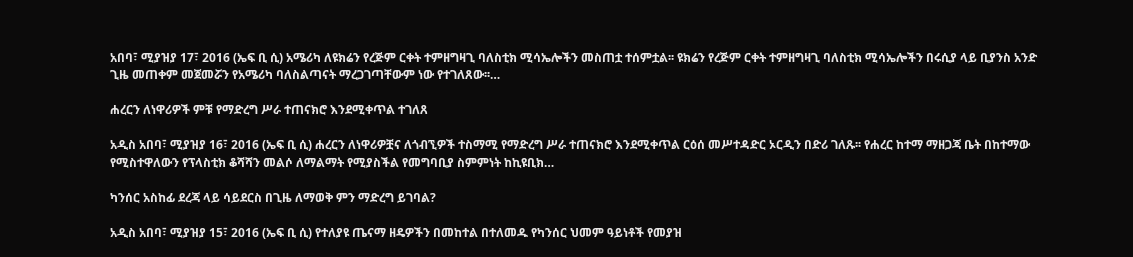አበባ፣ ሚያዝያ 17፣ 2016 (ኤፍ ቢ ሲ) አሜሪካ ለዩክሬን የረጅም ርቀት ተምዘግዛጊ ባለስቲክ ሚሳኤሎችን መስጠቷ ተሰምቷል፡፡ ዩክሬን የረጅም ርቀት ተምዘግዛጊ ባለስቲክ ሚሳኤሎችን በሩሲያ ላይ ቢያንስ አንድ ጊዜ መጠቀም መጀመሯን የአሜሪካ ባለስልጣናት ማረጋገጣቸውም ነው የተገለጸው፡፡…

ሐረርን ለነዋሪዎች ምቹ የማድረግ ሥራ ተጠናክሮ እንደሚቀጥል ተገለጸ

አዲስ አበባ፣ ሚያዝያ 16፣ 2016 (ኤፍ ቢ ሲ) ሐረርን ለነዋሪዎቿና ለጎብኚዎች ተስማሚ የማድረግ ሥራ ተጠናክሮ እንደሚቀጥል ርዕሰ መሥተዳድር ኦርዲን በድሪ ገለጹ፡፡ የሐረር ከተማ ማዘጋጃ ቤት በከተማው የሚስተዋለውን የፕላስቲክ ቆሻሻን መልሶ ለማልማት የሚያስችል የመግባቢያ ስምምነት ከኪዩቢክ…

ካንሰር አስከፊ ደረጃ ላይ ሳይደርስ በጊዜ ለማወቅ ምን ማድረግ ይገባል?

አዲስ አበባ፣ ሚያዝያ 15፣ 2016 (ኤፍ ቢ ሲ) የተለያዩ ጤናማ ዘዴዎችን በመከተል በተለመዱ የካንሰር ህመም ዓይነቶች የመያዝ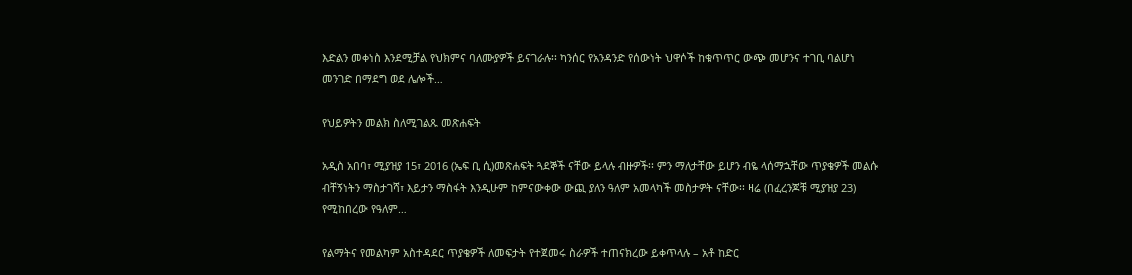እድልን መቀነስ እንደሚቻል የህክምና ባለሙያዎች ይናገራሉ፡፡ ካንሰር የአንዳንድ የሰውነት ህዋሶች ከቁጥጥር ውጭ መሆንና ተገቢ ባልሆነ መንገድ በማደግ ወደ ሌሎች…

የህይዎትን መልክ ስለሚገልጹ መጽሐፍት

አዲስ አበባ፣ ሚያዝያ 15፣ 2016 (ኤፍ ቢ ሲ)መጽሐፍት ጓደኞች ናቸው ይላሉ ብዙዎች፡፡ ምን ማለታቸው ይሆን ብዬ ላሰማኋቸው ጥያቄዎች መልሱ ብቸኝነትን ማስታገሻ፣ እይታን ማስፋት እንዲሁም ከምናውቀው ውጪ ያለን ዓለም አመላካች መስታዎት ናቸው፡፡ ዛሬ (በፈረንጆቹ ሚያዝያ 23) የሚከበረው የዓለም…

የልማትና የመልካም አስተዳደር ጥያቄዎች ለመፍታት የተጀመሩ ስራዎች ተጠናክረው ይቀጥላሉ – አቶ ከድር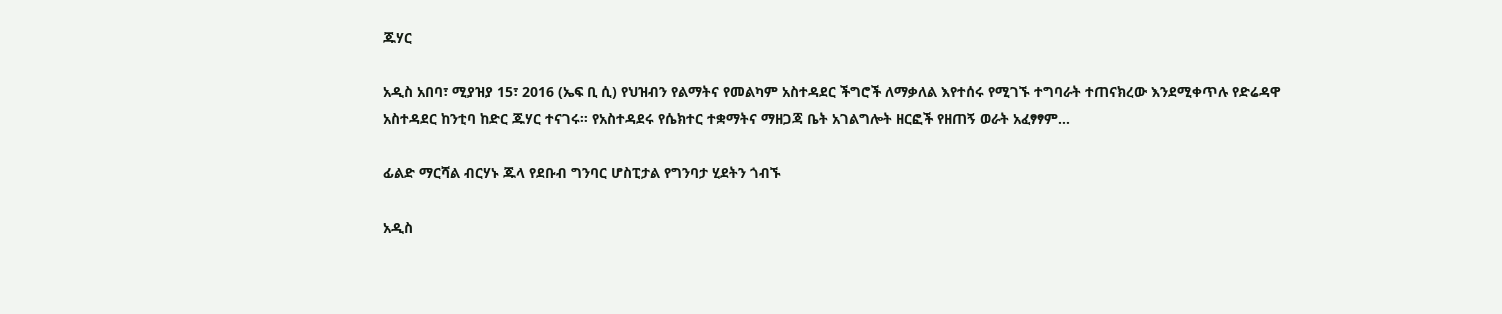ጁሃር

አዲስ አበባ፣ ሚያዝያ 15፣ 2016 (ኤፍ ቢ ሲ) የህዝብን የልማትና የመልካም አስተዳደር ችግሮች ለማቃለል እየተሰሩ የሚገኙ ተግባራት ተጠናክረው እንደሚቀጥሉ የድሬዳዋ አስተዳደር ከንቲባ ከድር ጁሃር ተናገሩ። የአስተዳደሩ የሴክተር ተቋማትና ማዘጋጃ ቤት አገልግሎት ዘርፎች የዘጠኝ ወራት አፈፃፃም…

ፊልድ ማርሻል ብርሃኑ ጁላ የደቡብ ግንባር ሆስፒታል የግንባታ ሂደትን ጎብኙ

አዲስ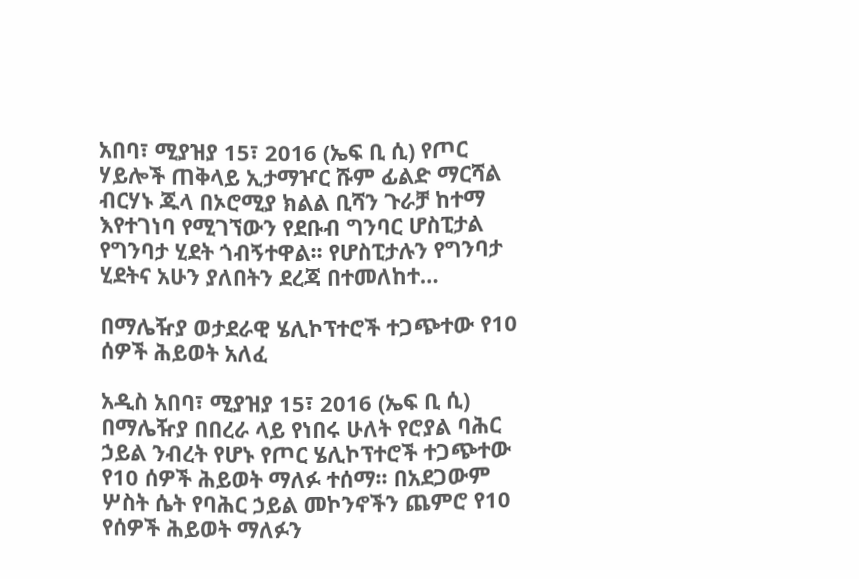አበባ፣ ሚያዝያ 15፣ 2016 (ኤፍ ቢ ሲ) የጦር ሃይሎች ጠቅላይ ኢታማዦር ሹም ፊልድ ማርሻል ብርሃኑ ጁላ በኦሮሚያ ክልል ቢሻን ጉራቻ ከተማ እየተገነባ የሚገኘውን የደቡብ ግንባር ሆስፒታል የግንባታ ሂደት ጎብኝተዋል፡፡ የሆስፒታሉን የግንባታ ሂደትና አሁን ያለበትን ደረጃ በተመለከተ…

በማሌዥያ ወታደራዊ ሄሊኮፕተሮች ተጋጭተው የ10 ሰዎች ሕይወት አለፈ

አዲስ አበባ፣ ሚያዝያ 15፣ 2016 (ኤፍ ቢ ሲ) በማሌዥያ በበረራ ላይ የነበሩ ሁለት የሮያል ባሕር ኃይል ንብረት የሆኑ የጦር ሄሊኮፕተሮች ተጋጭተው የ10 ሰዎች ሕይወት ማለፉ ተሰማ፡፡ በአደጋውም ሦስት ሴት የባሕር ኃይል መኮንኖችን ጨምሮ የ10 የሰዎች ሕይወት ማለፉን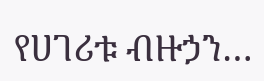የሀገሪቱ ብዙኃን…